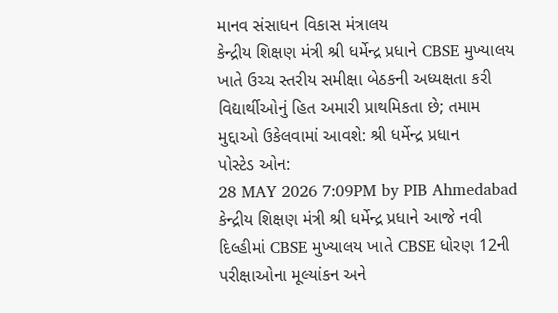માનવ સંસાધન વિકાસ મંત્રાલય
કેન્દ્રીય શિક્ષણ મંત્રી શ્રી ધર્મેન્દ્ર પ્રધાને CBSE મુખ્યાલય ખાતે ઉચ્ચ સ્તરીય સમીક્ષા બેઠકની અધ્યક્ષતા કરી
વિદ્યાર્થીઓનું હિત અમારી પ્રાથમિકતા છે; તમામ મુદ્દાઓ ઉકેલવામાં આવશે: શ્રી ધર્મેન્દ્ર પ્રધાન
પોસ્ટેડ ઓન:
28 MAY 2026 7:09PM by PIB Ahmedabad
કેન્દ્રીય શિક્ષણ મંત્રી શ્રી ધર્મેન્દ્ર પ્રધાને આજે નવી દિલ્હીમાં CBSE મુખ્યાલય ખાતે CBSE ધોરણ 12ની પરીક્ષાઓના મૂલ્યાંકન અને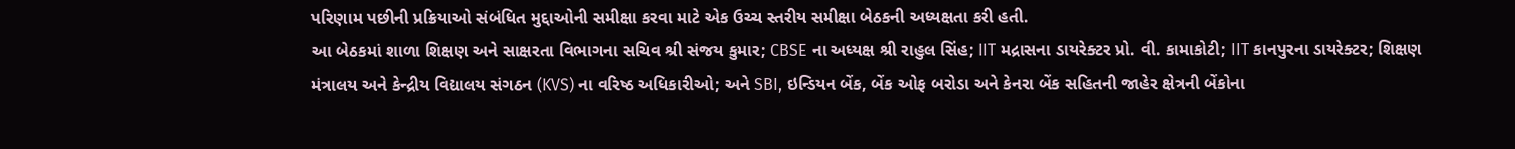પરિણામ પછીની પ્રક્રિયાઓ સંબંધિત મુદ્દાઓની સમીક્ષા કરવા માટે એક ઉચ્ચ સ્તરીય સમીક્ષા બેઠકની અધ્યક્ષતા કરી હતી.
આ બેઠકમાં શાળા શિક્ષણ અને સાક્ષરતા વિભાગના સચિવ શ્રી સંજય કુમાર; CBSE ના અધ્યક્ષ શ્રી રાહુલ સિંહ; IIT મદ્રાસના ડાયરેક્ટર પ્રો. વી. કામાકોટી; IIT કાનપુરના ડાયરેક્ટર; શિક્ષણ મંત્રાલય અને કેન્દ્રીય વિદ્યાલય સંગઠન (KVS) ના વરિષ્ઠ અધિકારીઓ; અને SBI, ઇન્ડિયન બેંક, બેંક ઓફ બરોડા અને કેનરા બેંક સહિતની જાહેર ક્ષેત્રની બેંકોના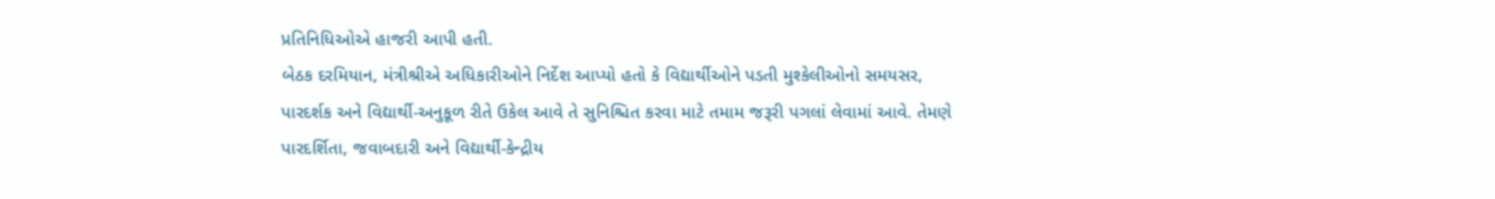પ્રતિનિધિઓએ હાજરી આપી હતી.
બેઠક દરમિયાન, મંત્રીશ્રીએ અધિકારીઓને નિર્દેશ આપ્યો હતો કે વિદ્યાર્થીઓને પડતી મુશ્કેલીઓનો સમયસર, પારદર્શક અને વિદ્યાર્થી-અનુકૂળ રીતે ઉકેલ આવે તે સુનિશ્ચિત કરવા માટે તમામ જરૂરી પગલાં લેવામાં આવે. તેમણે પારદર્શિતા, જવાબદારી અને વિદ્યાર્થી-કેન્દ્રીય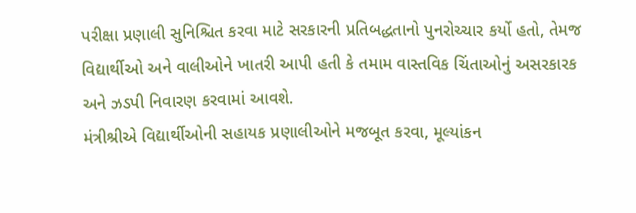પરીક્ષા પ્રણાલી સુનિશ્ચિત કરવા માટે સરકારની પ્રતિબદ્ધતાનો પુનરોચ્ચાર કર્યો હતો, તેમજ વિદ્યાર્થીઓ અને વાલીઓને ખાતરી આપી હતી કે તમામ વાસ્તવિક ચિંતાઓનું અસરકારક અને ઝડપી નિવારણ કરવામાં આવશે.
મંત્રીશ્રીએ વિદ્યાર્થીઓની સહાયક પ્રણાલીઓને મજબૂત કરવા, મૂલ્યાંકન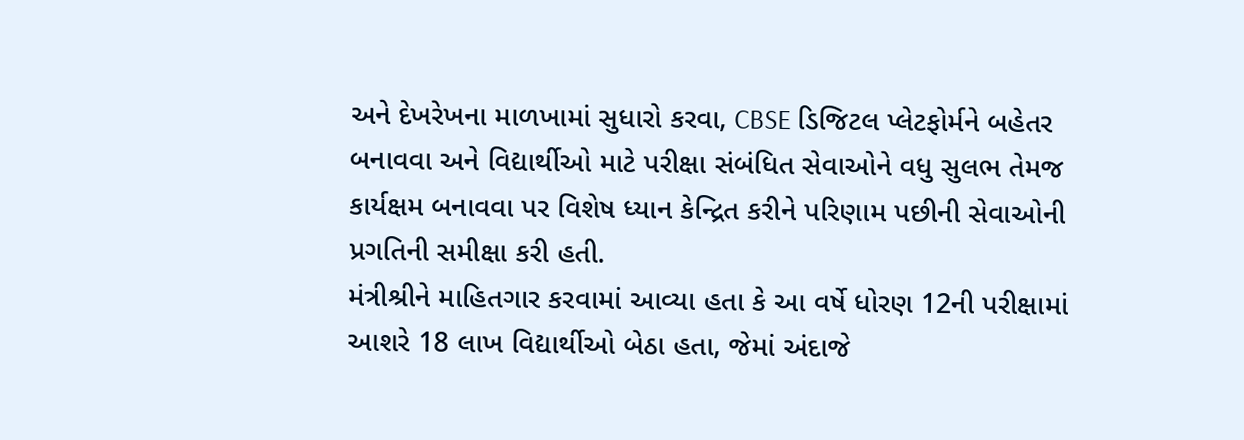અને દેખરેખના માળખામાં સુધારો કરવા, CBSE ડિજિટલ પ્લેટફોર્મને બહેતર બનાવવા અને વિદ્યાર્થીઓ માટે પરીક્ષા સંબંધિત સેવાઓને વધુ સુલભ તેમજ કાર્યક્ષમ બનાવવા પર વિશેષ ધ્યાન કેન્દ્રિત કરીને પરિણામ પછીની સેવાઓની પ્રગતિની સમીક્ષા કરી હતી.
મંત્રીશ્રીને માહિતગાર કરવામાં આવ્યા હતા કે આ વર્ષે ધોરણ 12ની પરીક્ષામાં આશરે 18 લાખ વિદ્યાર્થીઓ બેઠા હતા, જેમાં અંદાજે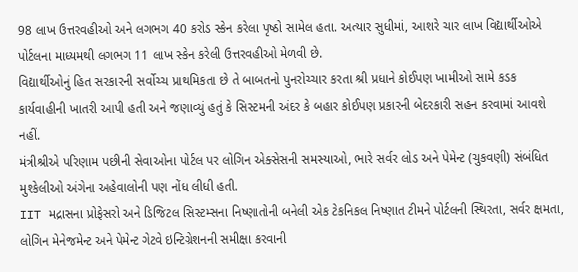98 લાખ ઉત્તરવહીઓ અને લગભગ 40 કરોડ સ્કેન કરેલા પૃષ્ઠો સામેલ હતા. અત્યાર સુધીમાં, આશરે ચાર લાખ વિદ્યાર્થીઓએ પોર્ટલના માધ્યમથી લગભગ 11 લાખ સ્કેન કરેલી ઉત્તરવહીઓ મેળવી છે.
વિદ્યાર્થીઓનું હિત સરકારની સર્વોચ્ચ પ્રાથમિકતા છે તે બાબતનો પુનરોચ્ચાર કરતા શ્રી પ્રધાને કોઈપણ ખામીઓ સામે કડક કાર્યવાહીની ખાતરી આપી હતી અને જણાવ્યું હતું કે સિસ્ટમની અંદર કે બહાર કોઈપણ પ્રકારની બેદરકારી સહન કરવામાં આવશે નહીં.
મંત્રીશ્રીએ પરિણામ પછીની સેવાઓના પોર્ટલ પર લોગિન એક્સેસની સમસ્યાઓ, ભારે સર્વર લોડ અને પેમેન્ટ (ચુકવણી) સંબંધિત મુશ્કેલીઓ અંગેના અહેવાલોની પણ નોંધ લીધી હતી.
IIT મદ્રાસના પ્રોફેસરો અને ડિજિટલ સિસ્ટમ્સના નિષ્ણાતોની બનેલી એક ટેકનિકલ નિષ્ણાત ટીમને પોર્ટલની સ્થિરતા, સર્વર ક્ષમતા, લોગિન મેનેજમેન્ટ અને પેમેન્ટ ગેટવે ઇન્ટિગ્રેશનની સમીક્ષા કરવાની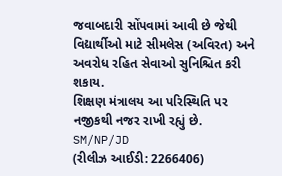જવાબદારી સોંપવામાં આવી છે જેથી વિદ્યાર્થીઓ માટે સીમલેસ (અવિરત) અને અવરોધ રહિત સેવાઓ સુનિશ્ચિત કરી શકાય.
શિક્ષણ મંત્રાલય આ પરિસ્થિતિ પર નજીકથી નજર રાખી રહ્યું છે.
SM/NP/JD
(રીલીઝ આઈડી: 2266406)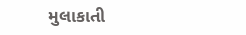મુલાકાતી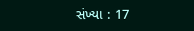સંખ્યા : 17